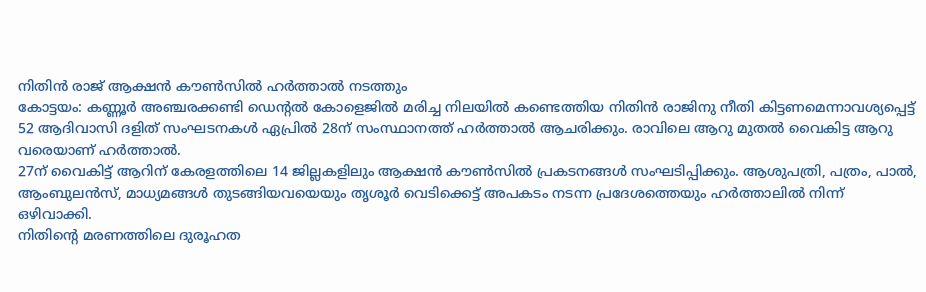നിതിൻ രാജ് ആക്ഷൻ കൗൺസിൽ ഹർത്താൽ നടത്തും
കോട്ടയം: കണ്ണൂർ അഞ്ചരക്കണ്ടി ഡെന്റൽ കോളെജിൽ മരിച്ച നിലയിൽ കണ്ടെത്തിയ നിതിൻ രാജിനു നീതി കിട്ടണമെന്നാവശ്യപ്പെട്ട് 52 ആദിവാസി ദളിത് സംഘടനകൾ ഏപ്രിൽ 28ന് സംസ്ഥാനത്ത് ഹർത്താൽ ആചരിക്കും. രാവിലെ ആറു മുതൽ വൈകിട്ട ആറു വരെയാണ് ഹർത്താൽ.
27ന് വൈകിട്ട് ആറിന് കേരളത്തിലെ 14 ജില്ലകളിലും ആക്ഷൻ കൗൺസിൽ പ്രകടനങ്ങൾ സംഘടിപ്പിക്കും. ആശുപത്രി, പത്രം, പാൽ, ആംബുലൻസ്, മാധ്യമങ്ങൾ തുടങ്ങിയവയെയും തൃശൂർ വെടിക്കെട്ട് അപകടം നടന്ന പ്രദേശത്തെയും ഹർത്താലിൽ നിന്ന് ഒഴിവാക്കി.
നിതിന്റെ മരണത്തിലെ ദുരൂഹത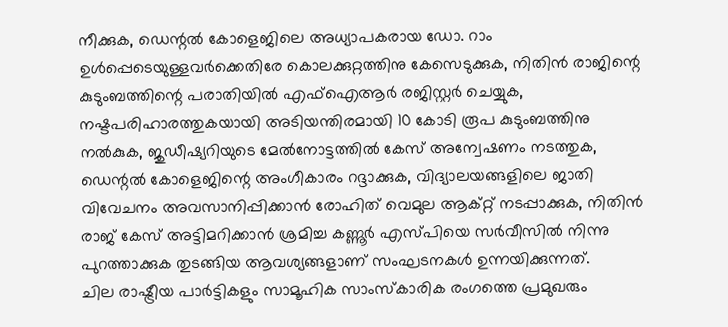നീക്കുക, ഡെന്റൽ കോളെജിലെ അധ്യാപകരായ ഡോ. റാം ഉൾപ്പെടെയുള്ളവർക്കെതിരേ കൊലക്കുറ്റത്തിനു കേസെടുക്കുക, നിതിൻ രാജിന്റെ കുടുംബത്തിന്റെ പരാതിയിൽ എഫ്ഐആർ രജിസ്റ്റർ ചെയ്യുക, നഷ്ടപരിഹാരത്തുകയായി അടിയന്തിരമായി 10 കോടി രൂപ കുടുംബത്തിനു നൽകുക, ജുഡീഷ്യറിയുടെ മേൽനോട്ടത്തിൽ കേസ് അന്വേഷണം നടത്തുക, ഡെന്റൽ കോളെജിന്റെ അംഗീകാരം റദ്ദാക്കുക, വിദ്യാലയങ്ങളിലെ ജാതി വിവേചനം അവസാനിപ്പിക്കാൻ രോഹിത് വെമുല ആക്റ്റ് നടപ്പാക്കുക, നിതിൻ രാജ് കേസ് അട്ടിമറിക്കാൻ ശ്രമിച്ച കണ്ണൂർ എസ്പിയെ സർവീസിൽ നിന്നു പുറത്താക്കുക തുടങ്ങിയ ആവശ്യങ്ങളാണ് സംഘടനകൾ ഉന്നയിക്കുന്നത്.
ചില രാഷ്ട്രീയ പാർട്ടികളും സാമൂഹിക സാംസ്കാരിക രംഗത്തെ പ്രമുഖരും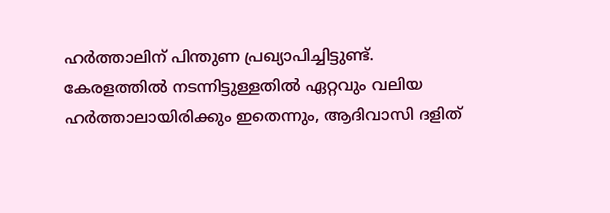ഹർത്താലിന് പിന്തുണ പ്രഖ്യാപിച്ചിട്ടുണ്ട്. കേരളത്തിൽ നടന്നിട്ടുള്ളതിൽ ഏറ്റവും വലിയ ഹർത്താലായിരിക്കും ഇതെന്നും, ആദിവാസി ദളിത്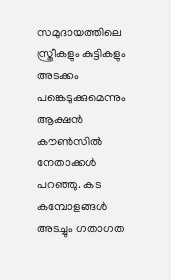സമുദായത്തിലെ സ്ത്രീകളും കുട്ടികളും അടക്കം പങ്കെടുക്കുമെന്നും ആക്ഷൻ കൗൺസിൽ നേതാക്കൾ പറഞ്ഞു. കട കമ്പോളങ്ങൾ അടച്ചും ഗതാഗത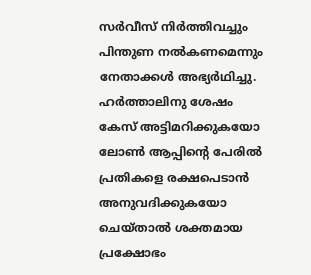സർവീസ് നിർത്തിവച്ചും പിന്തുണ നൽകണമെന്നും നേതാക്കൾ അഭ്യർഥിച്ചു.
ഹർത്താലിനു ശേഷം കേസ് അട്ടിമറിക്കുകയോ ലോൺ ആപ്പിന്റെ പേരിൽ പ്രതികളെ രക്ഷപെടാൻ അനുവദിക്കുകയോ ചെയ്താൽ ശക്തമായ പ്രക്ഷോഭം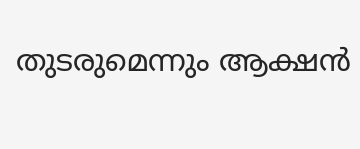തുടരുമെന്നും ആക്ഷൻ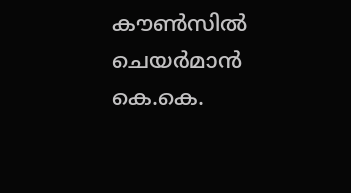കൗൺസിൽ ചെയർമാൻ കെ.കെ.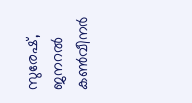സുരേഷ്, ജനറൽ കൺവീനർ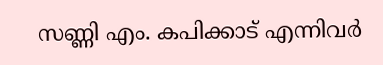സണ്ണി എം. കപിക്കാട് എന്നിവർ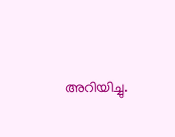അറിയിച്ചു.